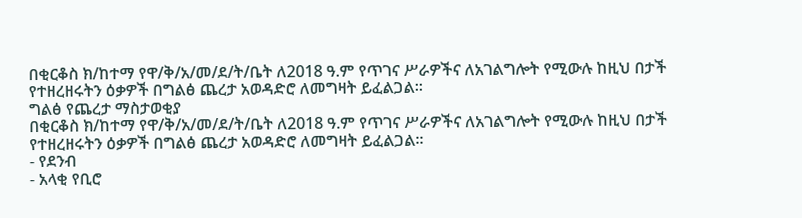በቂርቆስ ክ/ከተማ የዋ/ቅ/አ/መ/ደ/ት/ቤት ለ2018 ዓ.ም የጥገና ሥራዎችና ለአገልግሎት የሚውሉ ከዚህ በታች የተዘረዘሩትን ዕቃዎች በግልፅ ጨረታ አወዳድሮ ለመግዛት ይፈልጋል።
ግልፅ የጨረታ ማስታወቂያ
በቂርቆስ ክ/ከተማ የዋ/ቅ/አ/መ/ደ/ት/ቤት ለ2018 ዓ.ም የጥገና ሥራዎችና ለአገልግሎት የሚውሉ ከዚህ በታች የተዘረዘሩትን ዕቃዎች በግልፅ ጨረታ አወዳድሮ ለመግዛት ይፈልጋል።
- የደንብ
- አላቂ የቢሮ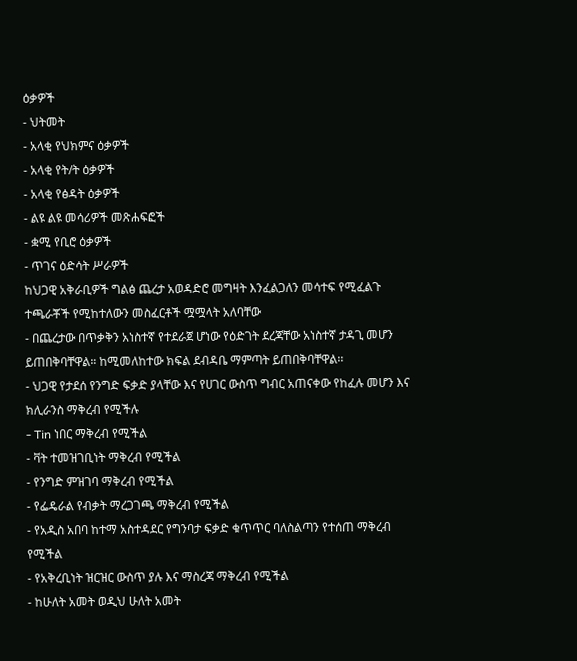ዕቃዎች
- ህትመት
- አላቂ የህክምና ዕቃዎች
- አላቂ የት/ት ዕቃዎች
- አላቂ የፅዳት ዕቃዎች
- ልዩ ልዩ መሳሪዎች መጽሐፍፎች
- ቋሚ የቢሮ ዕቃዎች
- ጥገና ዕድሳት ሥራዎች
ከህጋዊ አቅራቢዎች ግልፅ ጨረታ አወዳድሮ መግዛት እንፈልጋለን መሳተፍ የሚፈልጉ ተጫራቾች የሚከተለውን መስፈርቶች ሟሟላት አለባቸው
- በጨረታው በጥቃቅን አነስተኛ የተደራጀ ሆነው የዕድገት ደረጃቸው አነስተኛ ታዳጊ መሆን ይጠበቅባቸዋል። ከሚመለከተው ክፍል ደብዳቤ ማምጣት ይጠበቅባቸዋል፡፡
- ህጋዊ የታደሰ የንግድ ፍቃድ ያላቸው እና የሀገር ውስጥ ግብር አጠናቀው የከፈሉ መሆን እና ክሊራንስ ማቅረብ የሚችሉ
- Tin ነበር ማቅረብ የሚችል
- ቫት ተመዝገቢነት ማቅረብ የሚችል
- የንግድ ምዝገባ ማቅረብ የሚችል
- የፌዴራል የብቃት ማረጋገጫ ማቅረብ የሚችል
- የአዲስ አበባ ከተማ አስተዳደር የግንባታ ፍቃድ ቁጥጥር ባለስልጣን የተሰጠ ማቅረብ የሚችል
- የአቅረቢነት ዝርዝር ውስጥ ያሉ እና ማስረጃ ማቅረብ የሚችል
- ከሁለት አመት ወዲህ ሁለት አመት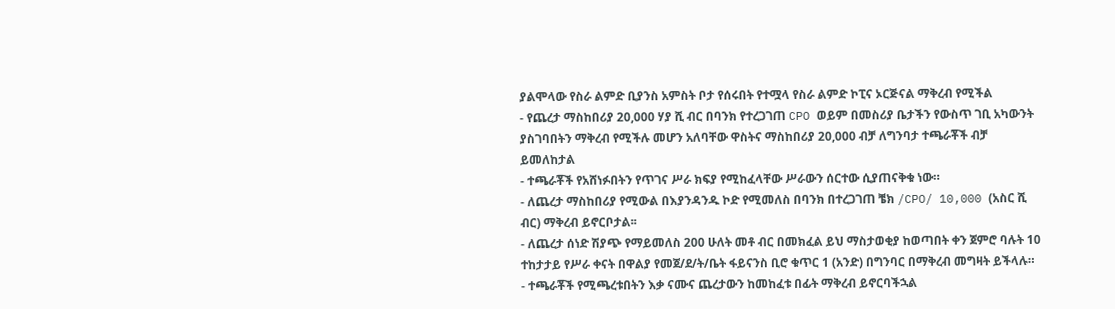ያልሞላው የስራ ልምድ ቢያንስ አምስት ቦታ የሰሩበት የተሟላ የስራ ልምድ ኮፒና ኦርጅናል ማቅረብ የሚችል
- የጨረታ ማስከበሪያ 20,000 ሃያ ሺ ብር በባንክ የተረጋገጠ CPO ወይም በመስሪያ ቤታችን የውስጥ ገቢ አካውንት ያስገባበትን ማቅረብ የሚችሉ መሆን አለባቸው ዋስትና ማስከበሪያ 20,000 ብቻ ለግንባታ ተጫራቾች ብቻ ይመለከታል
- ተጫራቾች የአሸነፉበትን የጥገና ሥራ ክፍያ የሚከፈላቸው ሥራውን ሰርተው ሲያጠናቅቁ ነው።
- ለጨረታ ማስከበሪያ የሚውል በእያንዳንዱ ኮድ የሚመለስ በባንክ በተረጋገጠ ቼክ /CPO/ 10,000 (አስር ሺ ብር) ማቅረብ ይኖርቦታል፡፡
- ለጨረታ ሰነድ ሽያጭ የማይመለስ 200 ሁለት መቶ ብር በመክፈል ይህ ማስታወቂያ ከወጣበት ቀን ጀምሮ ባሉት 10 ተከታታይ የሥራ ቀናት በዋልያ የመጀ/ደ/ት/ቤት ፋይናንስ ቢሮ ቁጥር 1 (አንድ) በግንባር በማቅረብ መግዛት ይችላሉ።
- ተጫራቾች የሚጫረቱበትን እቃ ናሙና ጨረታውን ከመከፈቱ በፊት ማቅረብ ይኖርባችኋል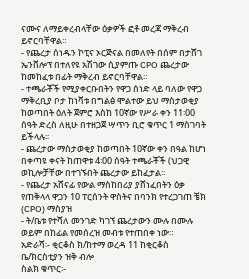ናሙና ለማይቀረብላቸው ዕቃዎች ፎቶ መረጃ ማቅረብ ይኖርባቸዋል።
- የጨረታ ሰነዱን ኮፒና ኦርጅናል በመለየት በሰም በታሸገ ኤንቨሎፕ በተለየዩ አሽገው ሲያምጡ CPO ጨረታው ከመከፈቱ በፊት ማቅረብ ይኖርባቸዋል።
- ተጫራቾች የሚያቀርቡበትን የዋጋ ሰነድ ላይ ባለው የዋጋ ማቅረቢያ ቦታ ከነቫቱ በግልፅ ሞልተው ይህ ማስታወቂያ ከወጣበት ዕለት ጀምሮ እስከ 10ኛው የሥራ ቀን 11፡00 ሰዓት ድረስ ለዚሁ በተዘጋጀ ሣጥን ቢሮ ቁጥር 1 ማስገባት ይችላሉ፡፡
- ጨረታው ማስታወቂያ ከወጣበት 10ኛው ቀን በዓል ከሆነ በቀጣዩ ቀናት ከጠዋቱ 4፡00 ሰዓት ተጫራቾች (ህጋዊ ወኪሎቻቸው በተገኙበት ጨረታው ይከፈታል፡፡
- የጨረታ አሸናፊ የውል ማስከበሪያ ያሸነፈበትን ዕቃ የጠቅላላ ዋጋን 10 ፐርሰንት ዋስትና በባንክ የተረጋገጠ ቼክ (CPO) ማስያዝ
- ት/ቤቱ የተሻለ መንገድ ካገኘ ጨረታውን ሙሉ በሙሉ ወይም በከፊል የመሰረዝ መብቱ የተጠበቀ ነው።
አድራሻ፡- ቂርቆስ ክ/ከተማ ወረዳ 11 ከቂርቆስ ቤ/ክርስቲያን ዝቅ ብሎ
ስልክ ቁጥር፡-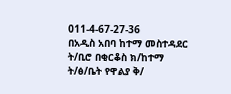011-4-67-27-36
በአዲስ አበባ ከተማ መስተዳደር ት/ቢሮ በቂርቆስ ክ/ከተማ ት/ፅ/ቤት የዋልያ ቅ/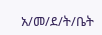አ/መ/ደ/ት/ቤት